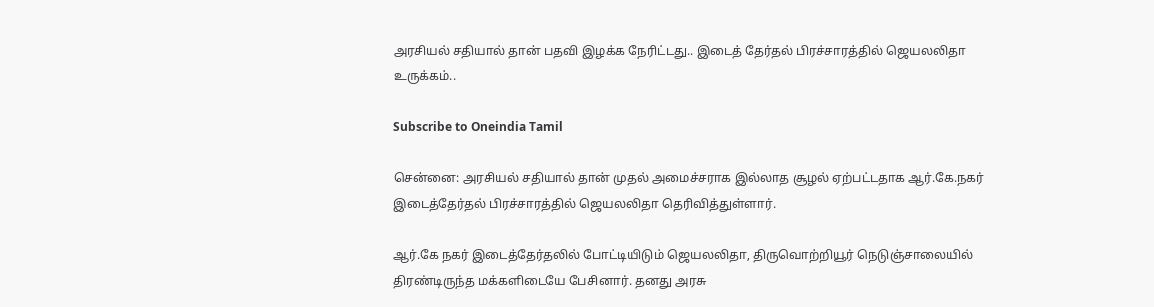அரசியல் சதியால் தான் பதவி இழக்க நேரிட்டது.. இடைத் தேர்தல் பிரச்சாரத்தில் ஜெயலலிதா உருக்கம்..

Subscribe to Oneindia Tamil

சென்னை: அரசியல் சதியால் தான் முதல் அமைச்சராக இல்லாத சூழல் ஏற்பட்டதாக ஆர்.கே.நகர் இடைத்தேர்தல் பிரச்சாரத்தில் ஜெயலலிதா தெரிவித்துள்ளார்.

ஆர்.கே நகர் இடைத்தேர்தலில் போட்டியிடும் ஜெயலலிதா, திருவொற்றியூர் நெடுஞ்சாலையில் திரண்டிருந்த மக்களிடையே பேசினார். தனது அரசு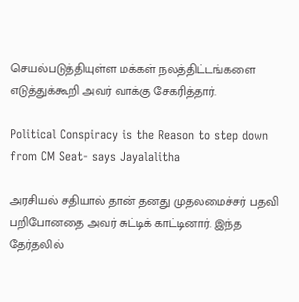செயல்படுத்தியுள்ள மக்கள் நலத்திட்டங்களை எடுத்துக்கூறி அவர் வாக்கு சேகரித்தார்.

Political Conspiracy is the Reason to step down from CM Seat- says Jayalalitha

அரசியல் சதியால் தான் தனது முதலமைச்சர் பதவி பறிபோனதை அவர் சுட்டிக் காட்டினார். இந்த தேர்தலில்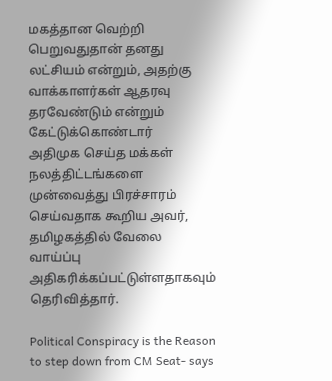மகத்தான வெற்றி பெறுவதுதான் தனது லட்சியம் என்றும், அதற்கு வாக்காளர்கள் ஆதரவு தரவேண்டும் என்றும் கேட்டுக்கொண்டார்
அதிமுக செய்த மக்கள் நலத்திட்டங்களை முன்வைத்து பிரச்சாரம் செய்வதாக கூறிய அவர், தமிழகத்தில் வேலை வாய்ப்பு அதிகரிக்கப்பட்டுள்ளதாகவும் தெரிவித்தார்.

Political Conspiracy is the Reason to step down from CM Seat- says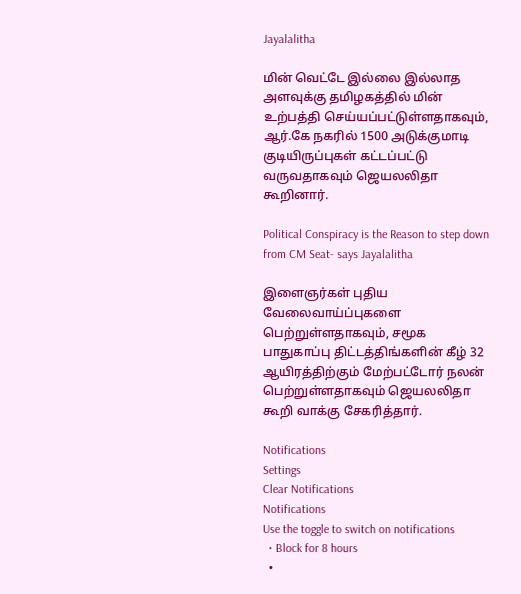Jayalalitha

மின் வெட்டே இல்லை இல்லாத அளவுக்கு தமிழகத்தில் மின் உற்பத்தி செய்யப்பட்டுள்ளதாகவும், ஆர்.கே நகரில் 1500 அடுக்குமாடி குடியிருப்புகள் கட்டப்பட்டு வருவதாகவும் ஜெயலலிதா கூறினார்.

Political Conspiracy is the Reason to step down from CM Seat- says Jayalalitha

இளைஞர்கள் புதிய வேலைவாய்ப்புகளை பெற்றுள்ளதாகவும், சமூக பாதுகாப்பு திட்டத்திங்களின் கீழ் 32 ஆயிரத்திற்கும் மேற்பட்டோர் நலன் பெற்றுள்ளதாகவும் ஜெயலலிதா கூறி வாக்கு சேகரித்தார்.

Notifications
Settings
Clear Notifications
Notifications
Use the toggle to switch on notifications
  • Block for 8 hours
  •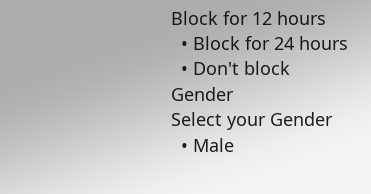Block for 12 hours
  • Block for 24 hours
  • Don't block
Gender
Select your Gender
  • Male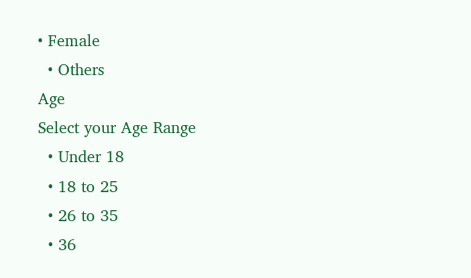• Female
  • Others
Age
Select your Age Range
  • Under 18
  • 18 to 25
  • 26 to 35
  • 36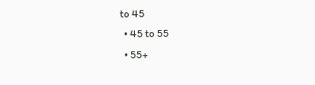to 45
  • 45 to 55
  • 55+